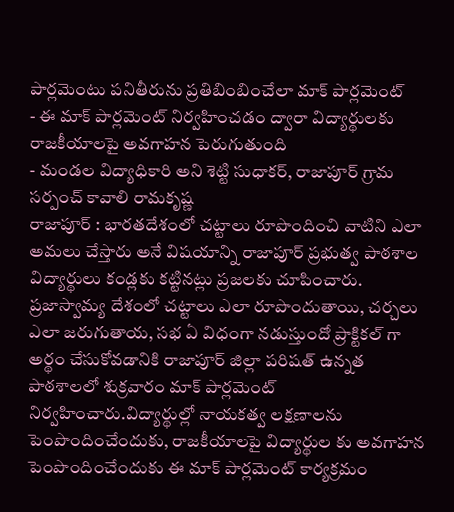పార్లమెంటు పనితీరును ప్రతిబింబించేలా మాక్ పార్లమెంట్
- ఈ మాక్ పార్లమెంట్ నిర్వహించడం ద్వారా విద్యార్థులకు రాజకీయాలపై అవగాహన పెరుగుతుంది
- మండల విద్యాధికారి అని శెట్టి సుధాకర్, రాజాపూర్ గ్రామ సర్పంచ్ కావాలి రామకృష్ణ
రాజాపూర్ : భారతదేశంలో చట్టాలు రూపొందించి వాటిని ఎలా అమలు చేస్తారు అనే విషయాన్ని రాజాపూర్ ప్రభుత్వ పాఠశాల విద్యార్థులు కండ్లకు కట్టినట్లు ప్రజలకు చూపించారు. ప్రజాస్వామ్య దేశంలో చట్టాలు ఎలా రూపొందుతాయి, చర్చలు ఎలా జరుగుతాయ, సభ ఏ విధంగా నడుస్తుందో ప్రాక్టికల్ గా అర్థం చేసుకోవడానికి రాజాపూర్ జిల్లా పరిషత్ ఉన్నత పాఠశాలలో శుక్రవారం మాక్ పార్లమెంట్ నిర్వహించారు.విద్యార్థుల్లో నాయకత్వ లక్షణాలను పెంపొందించేందుకు, రాజకీయాలపై విద్యార్థుల కు అవగాహన పెంపొందించేందుకు ఈ మాక్ పార్లమెంట్ కార్యక్రమం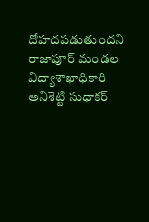దోహదపడుతుందని రాజాపూర్ మండల విద్యాశాఖాధికారి అనిశెట్టి సుధాకర్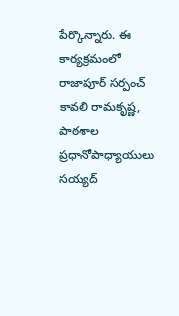పేర్కొన్నారు. ఈ కార్యక్రమంలో రాజాపూర్ సర్పంచ్ కావలి రామకృష్ణ, పాఠశాల ప్రధానోపాధ్యాయులు సయ్యద్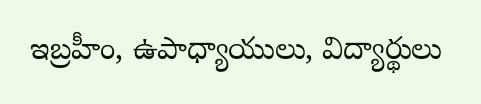ఇబ్రహీం, ఉపాధ్యాయులు, విద్యార్థులు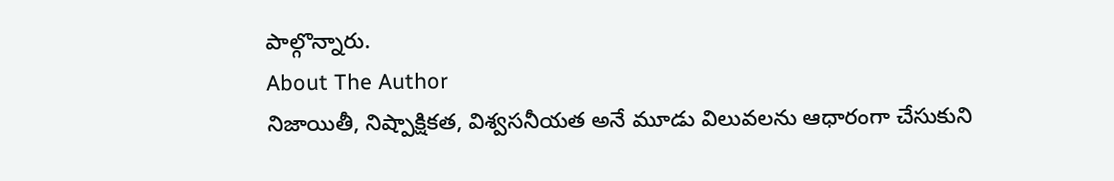పాల్గొన్నారు.
About The Author
నిజాయితీ, నిష్పాక్షికత, విశ్వసనీయత అనే మూడు విలువలను ఆధారంగా చేసుకుని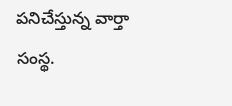పనిచేస్తున్న వార్తా సంస్థ.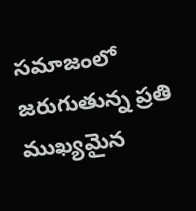సమాజంలో జరుగుతున్న ప్రతి ముఖ్యమైన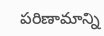పరిణామాన్ని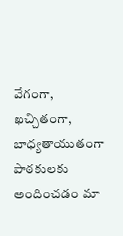వేగంగా, ఖచ్చితంగా, బాధ్యతాయుతంగా పాఠకులకు అందించడం మా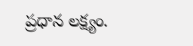ప్రధాన లక్ష్యం.